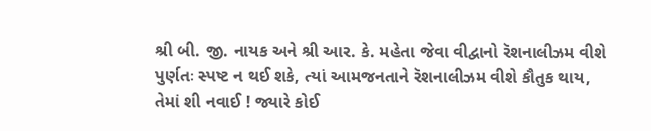શ્રી બી. જી. નાયક અને શ્રી આર. કે. મહેતા જેવા વીદ્વાનો રૅશનાલીઝમ વીશે પુર્ણતઃ સ્પષ્ટ ન થઈ શકે, ત્યાં આમજનતાને રૅશનાલીઝમ વીશે કૌતુક થાય, તેમાં શી નવાઈ ! જ્યારે કોઈ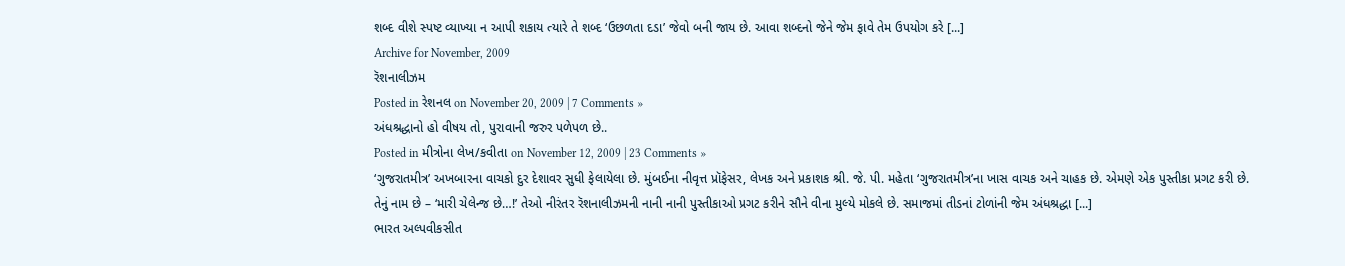શબ્દ વીશે સ્પષ્ટ વ્યાખ્યા ન આપી શકાય ત્યારે તે શબ્દ ‘ઉછળતા દડા’ જેવો બની જાય છે. આવા શબ્દનો જેને જેમ ફાવે તેમ ઉપયોગ કરે [...]
Archive for November, 2009
રૅશનાલીઝમ
Posted in રેશનલ on November 20, 2009 | 7 Comments »
અંધશ્રદ્ધાનો હો વીષય તો, પુરાવાની જરુર પળેપળ છે..
Posted in મીત્રોના લેખ/કવીતા on November 12, 2009 | 23 Comments »
‘ગુજરાતમીત્ર’ અખબારના વાચકો દુર દેશાવર સુધી ફેલાયેલા છે. મુંબઈના નીવૃત્ત પ્રૉફેસર, લેખક અને પ્રકાશક શ્રી. જે. પી. મહેતા ‘ગુજરાતમીત્ર’ના ખાસ વાચક અને ચાહક છે. એમણે એક પુસ્તીકા પ્રગટ કરી છે. તેનું નામ છે – ‘મારી ચેલેન્જ છે…!’ તેઓ નીરંતર રૅશનાલીઝમની નાની નાની પુસ્તીકાઓ પ્રગટ કરીને સૌને વીના મુલ્યે મોકલે છે. સમાજમાં તીડનાં ટોળાંની જેમ અંધશ્રદ્ધા [...]
ભારત અલ્પવીકસીત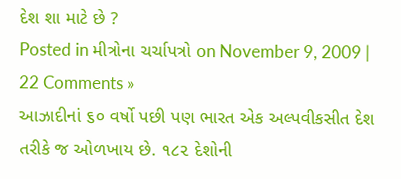દેશ શા માટે છે ?
Posted in મીત્રોના ચર્ચાપત્રો on November 9, 2009 | 22 Comments »
આઝાદીનાં ૬૦ વર્ષો પછી પણ ભારત એક અલ્પવીકસીત દેશ તરીકે જ ઓળખાય છે. ૧૮૨ દેશોની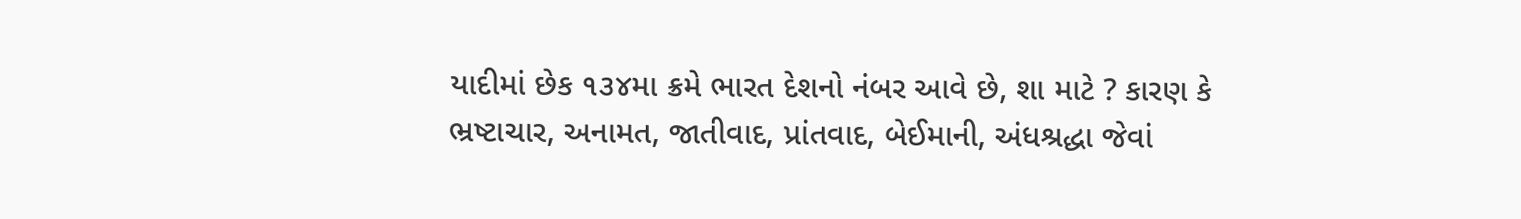યાદીમાં છેક ૧૩૪મા ક્રમે ભારત દેશનો નંબર આવે છે, શા માટે ? કારણ કે ભ્રષ્ટાચાર, અનામત, જાતીવાદ, પ્રાંતવાદ, બેઈમાની, અંધશ્રદ્ધા જેવાં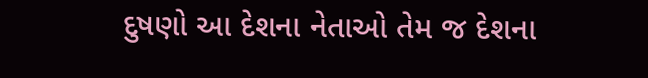દુષણો આ દેશના નેતાઓ તેમ જ દેશના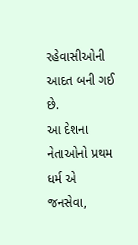રહેવાસીઓની આદત બની ગઈ છે.
આ દેશના નેતાઓનો પ્રથમ ધર્મ એ જનસેવા,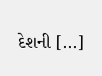દેશની [...]